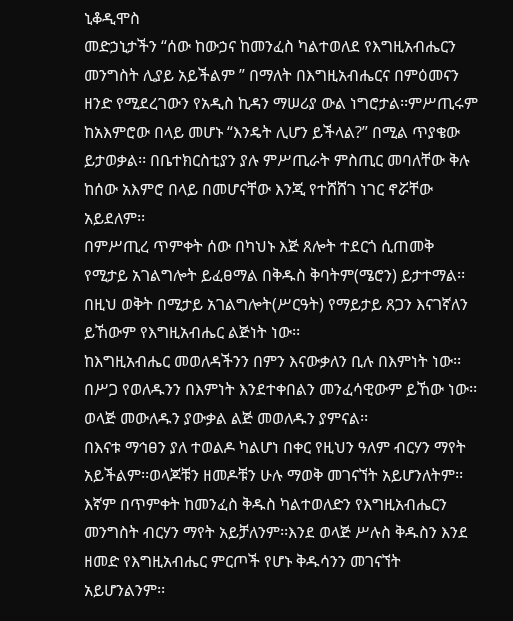ኒቆዲሞስ
መድኃኒታችን “ሰው ከውኃና ከመንፈስ ካልተወለደ የእግዚአብሔርን መንግስት ሊያይ አይችልም ” በማለት በእግዚአብሔርና በምዕመናን ዘንድ የሚደረገውን የአዲስ ኪዳን ማሠሪያ ውል ነግሮታል፡፡ምሥጢሩም ከአእምሮው በላይ መሆኑ “እንዴት ሊሆን ይችላል?” በሚል ጥያቄው ይታወቃል፡፡ በቤተክርስቲያን ያሉ ምሥጢራት ምስጢር መባለቸው ቅሉ ከሰው አእምሮ በላይ በመሆናቸው እንጂ የተሸሸገ ነገር ኖሯቸው አይደለም፡፡
በምሥጢረ ጥምቀት ሰው በካህኑ እጅ ጸሎት ተደርጎ ሲጠመቅ የሚታይ አገልግሎት ይፈፀማል በቅዱስ ቅባትም(ሜሮን) ይታተማል፡፡ በዚህ ወቅት በሚታይ አገልግሎት(ሥርዓት) የማይታይ ጸጋን እናገኛለን ይኸውም የእግዚአብሔር ልጅነት ነው፡፡
ከእግዚአብሔር መወለዳችንን በምን እናውቃለን ቢሉ በእምነት ነው፡፡ በሥጋ የወለዱንን በእምነት እንደተቀበልን መንፈሳዊውም ይኸው ነው፡፡ ወላጅ መውለዱን ያውቃል ልጅ መወለዱን ያምናል፡፡
በእናቱ ማኅፀን ያለ ተወልዶ ካልሆነ በቀር የዚህን ዓለም ብርሃን ማየት አይችልም፡፡ወላጆቹን ዘመዶቹን ሁሉ ማወቅ መገናኘት አይሆንለትም፡፡ እኛም በጥምቀት ከመንፈስ ቅዱስ ካልተወለድን የእግዚአብሔርን መንግስት ብርሃን ማየት አይቻለንም፡፡እንደ ወላጅ ሥሉስ ቅዱስን እንደ ዘመድ የእግዚአብሔር ምርጦች የሆኑ ቅዱሳንን መገናኘት አይሆንልንም፡፡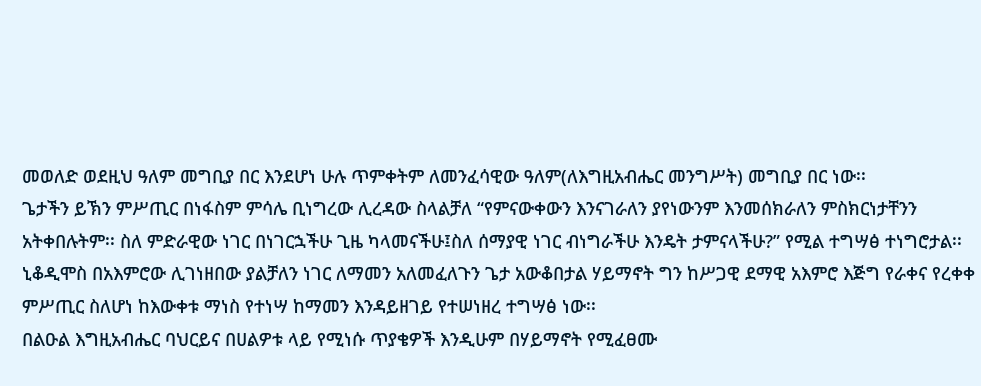መወለድ ወደዚህ ዓለም መግቢያ በር እንደሆነ ሁሉ ጥምቀትም ለመንፈሳዊው ዓለም(ለእግዚአብሔር መንግሥት) መግቢያ በር ነው፡፡
ጌታችን ይኽን ምሥጢር በነፋስም ምሳሌ ቢነግረው ሊረዳው ስላልቻለ “የምናውቀውን እንናገራለን ያየነውንም እንመሰክራለን ምስክርነታቸንን አትቀበሉትም፡፡ ስለ ምድራዊው ነገር በነገርኋችሁ ጊዜ ካላመናችሁ፤ስለ ሰማያዊ ነገር ብነግራችሁ እንዴት ታምናላችሁ?” የሚል ተግሣፅ ተነግሮታል፡፡ ኒቆዲሞስ በአእምሮው ሊገነዘበው ያልቻለን ነገር ለማመን አለመፈለጉን ጌታ አውቆበታል ሃይማኖት ግን ከሥጋዊ ደማዊ አእምሮ እጅግ የራቀና የረቀቀ ምሥጢር ስለሆነ ከእውቀቱ ማነስ የተነሣ ከማመን እንዳይዘገይ የተሠነዘረ ተግሣፅ ነው፡፡
በልዑል እግዚአብሔር ባህርይና በሀልዎቱ ላይ የሚነሱ ጥያቄዎች እንዲሁም በሃይማኖት የሚፈፀሙ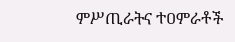ምሥጢራትና ተዐምራቶች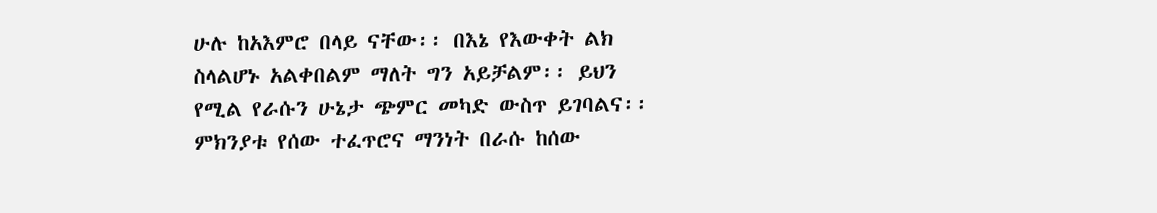ሁሉ ከአእምሮ በላይ ናቸው፡፡ በእኔ የእውቀት ልክ ስላልሆኑ አልቀበልም ማለት ግን አይቻልም፡፡ ይህን የሚል የራሱን ሁኔታ ጭምር መካድ ውስጥ ይገባልና፡፡ ምክንያቱ የሰው ተፈጥሮና ማንነት በራሱ ከሰው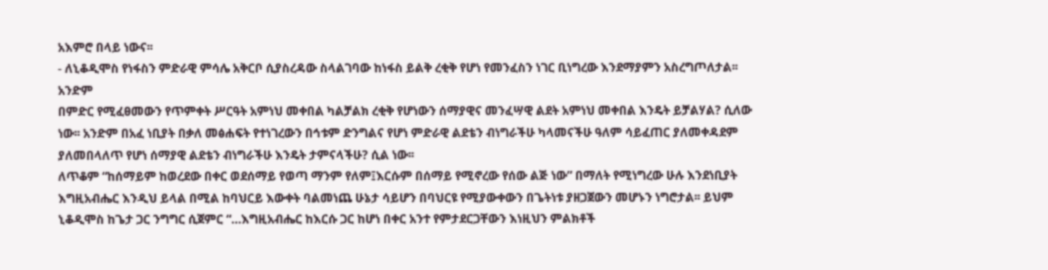አእምሮ በላይ ነውና፡፡
- ለኒቆዲሞስ የነፋስን ምድራዊ ምሳሌ አቅርቦ ሲያስረዳው ስላልገባው ከነፋስ ይልቅ ረቂቅ የሆነ የመንፈስን ነገር ቢነግረው እንደማያምን አስረግጦለታል፡፡ አንድም
በምድር የሚፈፀመውን የጥምቀት ሥርዓት አምነህ መቀበል ካልቻልክ ረቂቅ የሆነውን ሰማያዊና መንፈሣዊ ልደት አምነህ መቀበል እንዴት ይቻልሃል? ሲለው ነው፡፡ አንድም በአፈ ነቢያት በቃለ መፅሐፍት የተነገረውን በኅቱም ድንግልና የሆነ ምድራዊ ልደቴን ብነግራችሁ ካላመናችሁ ዓለም ሳይፈጠር ያለመቀዳደም ያለመበላለጥ የሆነ ሰማያዊ ልደቴን ብነግራችሁ እንዴት ታምናላችሁ? ሲል ነው፡፡
ለጥቆም “ከሰማይም ከወረደው በቀር ወደሰማይ የወጣ ማንም የለም፤እርሱም በሰማይ የሚኖረው የሰው ልጅ ነው” በማለት የሚነግረው ሁሉ እንደነቢያት እግዚአብሔር እንዲህ ይላል በሚል ከባህርይ እውቀት ባልመነጨ ሁኔታ ሳይሆን በባህርዩ የሚያውቀውን በጌትነቱ ያዘጋጀውን መሆኑን ነግሮታል፡፡ ይህም ኒቆዲሞስ ከጌታ ጋር ንግግር ሲጀምር “…እግዚአብሔር ከእርሱ ጋር ከሆነ በቀር አንተ የምታደርጋቸውን እነዚህን ምልክቶች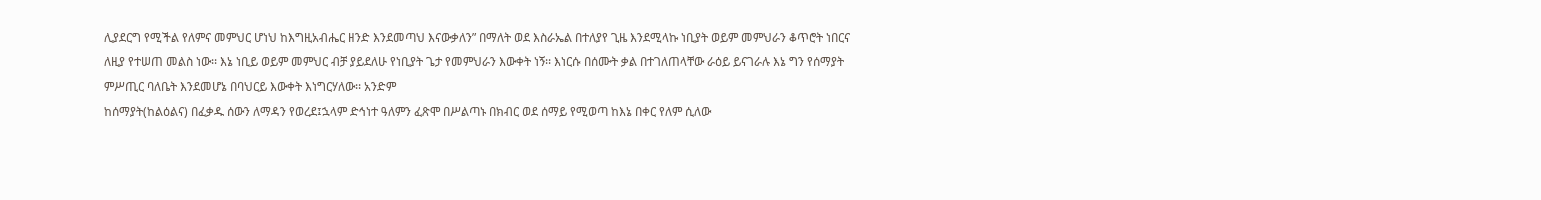ሊያደርግ የሚችል የለምና መምህር ሆነህ ከእግዚአብሔር ዘንድ እንደመጣህ እናውቃለን” በማለት ወደ እስራኤል በተለያየ ጊዜ እንደሚላኩ ነቢያት ወይም መምህራን ቆጥሮት ነበርና ለዚያ የተሠጠ መልስ ነው፡፡ እኔ ነቢይ ወይም መምህር ብቻ ያይደለሁ የነቢያት ጌታ የመምህራን እውቀት ነኝ፡፡ እነርሱ በሰሙት ቃል በተገለጠላቸው ራዕይ ይናገራሉ እኔ ግን የሰማያት ምሥጢር ባለቤት እንደመሆኔ በባህርይ እውቀት እነግርሃለው፡፡ አንድም
ከሰማያት(ከልዕልና) በፈቃዱ ሰውን ለማዳን የወረደ፤ኋላም ድኅነተ ዓለምን ፈጽሞ በሥልጣኑ በክብር ወደ ሰማይ የሚወጣ ከእኔ በቀር የለም ሲለው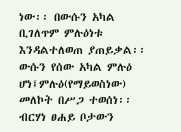ነው፡፡ በውሱን አካል ቢገለጥም ምሉዕነቱ እንዳልተለወጠ ያጠይቃል፡፡ ውሱን የሰው አካል ምሉዕ ሆነ፤ምሉዕ(የማይወስነው) መለኮት በሥጋ ተወሰነ፡፡ ብርሃነ ፀሐይ ቦታውን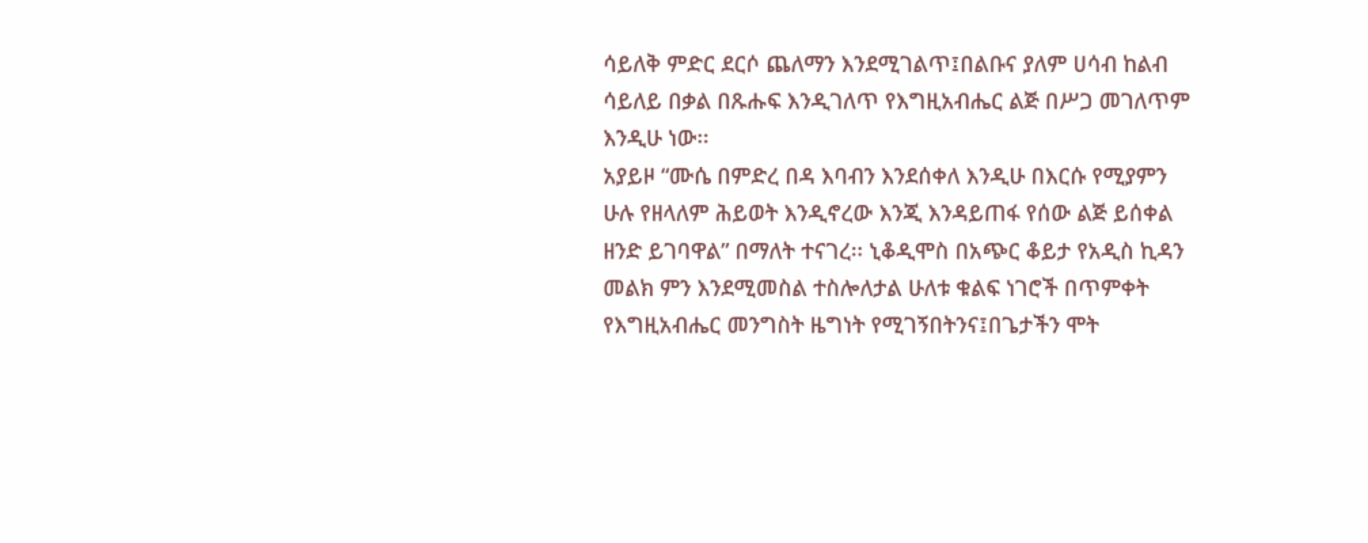ሳይለቅ ምድር ደርሶ ጨለማን እንደሚገልጥ፤በልቡና ያለም ሀሳብ ከልብ ሳይለይ በቃል በጹሑፍ እንዲገለጥ የእግዚአብሔር ልጅ በሥጋ መገለጥም እንዲሁ ነው፡፡
አያይዞ “ሙሴ በምድረ በዳ እባብን እንደሰቀለ እንዲሁ በእርሱ የሚያምን ሁሉ የዘላለም ሕይወት እንዲኖረው እንጂ እንዳይጠፋ የሰው ልጅ ይሰቀል ዘንድ ይገባዋል” በማለት ተናገረ፡፡ ኒቆዲሞስ በአጭር ቆይታ የአዲስ ኪዳን መልክ ምን እንደሚመስል ተስሎለታል ሁለቱ ቁልፍ ነገሮች በጥምቀት የእግዚአብሔር መንግስት ዜግነት የሚገኝበትንና፤በጌታችን ሞት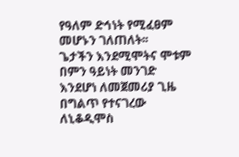የዓለም ድኅነት የሚፈፀም መሆኑን ገለጠለት፡፡
ጌታችን እንደሚሞትና ሞቱም በምን ዓይነት መንገድ እንደሆነ ለመጀመሪያ ጊዜ በግልጥ የተናገረው ለኒቆዲሞስ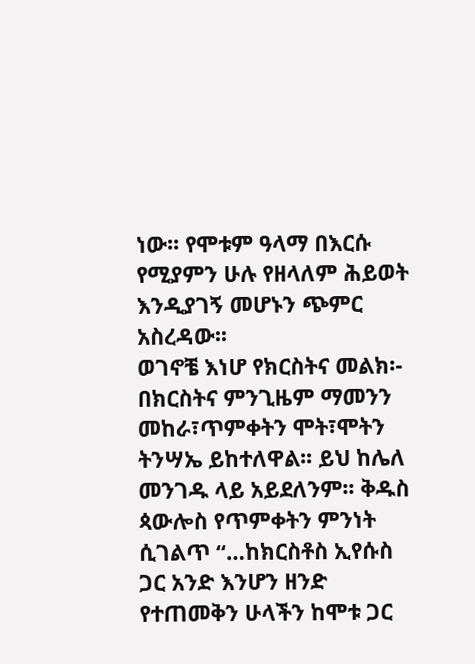ነው፡፡ የሞቱም ዓላማ በእርሱ የሚያምን ሁሉ የዘላለም ሕይወት እንዲያገኝ መሆኑን ጭምር አስረዳው፡፡
ወገኖቼ እነሆ የክርስትና መልክ፡- በክርስትና ምንጊዜም ማመንን መከራ፣ጥምቀትን ሞት፣ሞትን ትንሣኤ ይከተለዋል፡፡ ይህ ከሌለ መንገዱ ላይ አይደለንም፡፡ ቅዱስ ጳውሎስ የጥምቀትን ምንነት ሲገልጥ “…ከክርስቶስ ኢየሱስ ጋር አንድ እንሆን ዘንድ የተጠመቅን ሁላችን ከሞቱ ጋር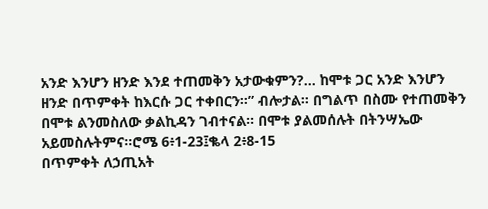አንድ እንሆን ዘንድ እንደ ተጠመቅን አታውቁምን?... ከሞቱ ጋር አንድ እንሆን ዘንድ በጥምቀት ከእርሱ ጋር ተቀበርን፡፡” ብሎታል፡፡ በግልጥ በስሙ የተጠመቅን በሞቱ ልንመስለው ቃልኪዳን ገብተናል፡፡ በሞቱ ያልመሰሉት በትንሣኤው አይመስሉትምና፡፡ሮሜ 6፥1-23፤ቈላ 2፥8-15
በጥምቀት ለኃጢአት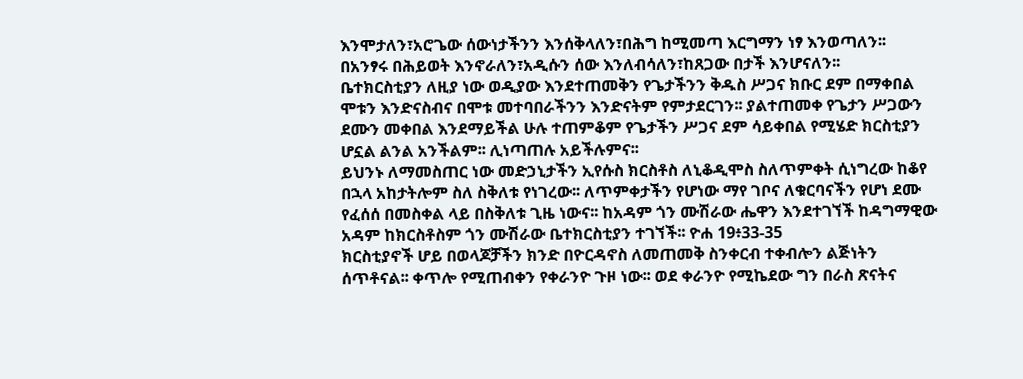እንሞታለን፣አሮጌው ሰውነታችንን እንሰቅላለን፣በሕግ ከሚመጣ እርግማን ነፃ እንወጣለን፡፡ በአንፃሩ በሕይወት እንኖራለን፣አዲሱን ሰው እንለብሳለን፣ከጸጋው በታች እንሆናለን፡፡
ቤተክርስቲያን ለዚያ ነው ወዲያው እንደተጠመቅን የጌታችንን ቅዱስ ሥጋና ክቡር ደም በማቀበል ሞቱን እንድናስብና በሞቱ መተባበራችንን እንድናትም የምታደርገን፡፡ ያልተጠመቀ የጌታን ሥጋውን ደሙን መቀበል እንደማይችል ሁሉ ተጠምቆም የጌታችን ሥጋና ደም ሳይቀበል የሚሄድ ክርስቲያን ሆኗል ልንል አንችልም፡፡ ሊነጣጠሉ አይችሉምና፡፡
ይህንኑ ለማመስጠር ነው መድኃኒታችን ኢየሱስ ክርስቶስ ለኒቆዲሞስ ስለጥምቀት ሲነግረው ከቆየ በኋላ አከታትሎም ስለ ስቅለቱ የነገረው፡፡ ለጥምቀታችን የሆነው ማየ ገቦና ለቁርባናችን የሆነ ደሙ የፈሰሰ በመስቀል ላይ በስቅለቱ ጊዜ ነውና፡፡ ከአዳም ጎን ሙሽራው ሔዋን እንደተገኘች ከዳግማዊው አዳም ከክርስቶስም ጎን ሙሽራው ቤተክርስቲያን ተገኘች፡፡ ዮሐ 19፥33-35
ክርስቲያኖች ሆይ በወላጆቻችን ክንድ በዮርዳኖስ ለመጠመቅ ስንቀርብ ተቀብሎን ልጅነትን ሰጥቶናል፡፡ ቀጥሎ የሚጠብቀን የቀራንዮ ጉዞ ነው፡፡ ወደ ቀራንዮ የሚኬደው ግን በራስ ጽናትና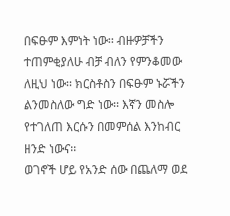በፍፁም እምነት ነው፡፡ ብዙዎቻችን ተጠምቂያለሁ ብቻ ብለን የምንቆመው ለዚህ ነው፡፡ ክርስቶስን በፍፁም ኑሯችን ልንመስለው ግድ ነው፡፡ እኛን መስሎ የተገለጠ እርሱን በመምሰል እንከብር ዘንድ ነውና፡፡
ወገኖች ሆይ የአንድ ሰው በጨለማ ወደ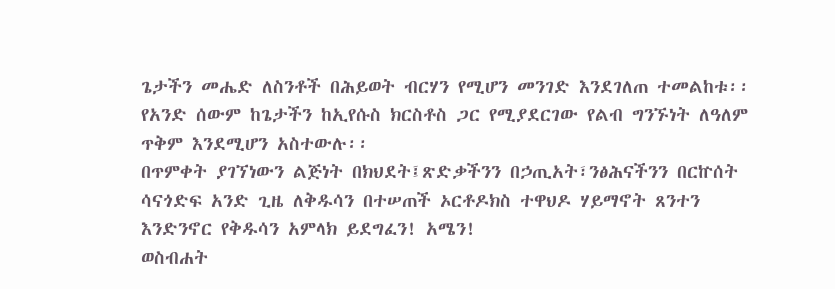ጌታችን መሔድ ለስንቶች በሕይወት ብርሃን የሚሆን መንገድ እንደገለጠ ተመልከቱ፡፡ የአንድ ሰውም ከጌታችን ከኢየሱስ ክርስቶስ ጋር የሚያደርገው የልብ ግንኙነት ለዓለም ጥቅም እንደሚሆን አስተውሉ፡፡
በጥምቀት ያገኘነውን ልጅነት በክህደት፤ጽድቃችንን በኃጢአት፣ንፅሕናችንን በርኵሰት ሳናጎድፍ አንድ ጊዜ ለቅዱሳን በተሠጠች ኦርቶዶክስ ተዋህዶ ሃይማኖት ጸንተን እንድንኖር የቅዱሳን አምላክ ይደግፈን! አሜን!
ወስብሐት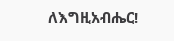ለእግዚአብሔር!